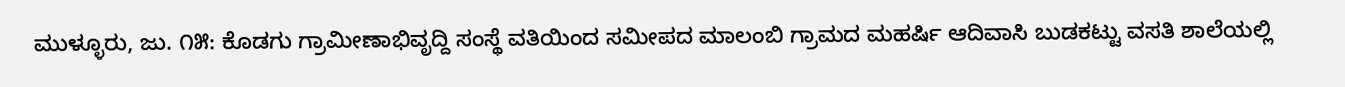ಮುಳ್ಳೂರು, ಜು. ೧೫: ಕೊಡಗು ಗ್ರಾಮೀಣಾಭಿವೃದ್ದಿ ಸಂಸ್ಥೆ ವತಿಯಿಂದ ಸಮೀಪದ ಮಾಲಂಬಿ ಗ್ರಾಮದ ಮಹರ್ಷಿ ಆದಿವಾಸಿ ಬುಡಕಟ್ಟು ವಸತಿ ಶಾಲೆಯಲ್ಲಿ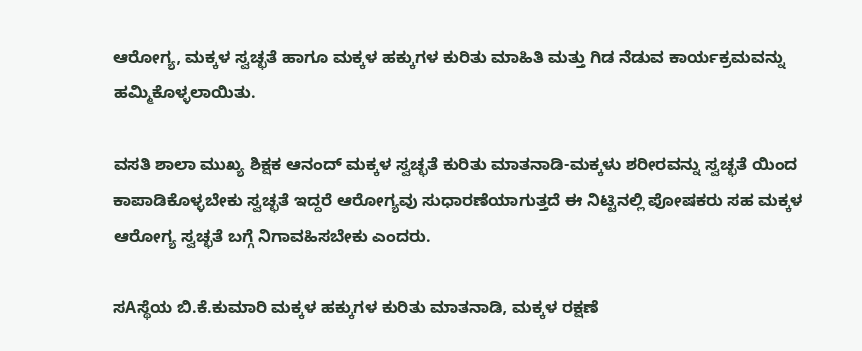ಆರೋಗ್ಯ, ಮಕ್ಕಳ ಸ್ವಚ್ಛತೆ ಹಾಗೂ ಮಕ್ಕಳ ಹಕ್ಕುಗಳ ಕುರಿತು ಮಾಹಿತಿ ಮತ್ತು ಗಿಡ ನೆಡುವ ಕಾರ್ಯಕ್ರಮವನ್ನು ಹಮ್ಮಿಕೊಳ್ಳಲಾಯಿತು.

ವಸತಿ ಶಾಲಾ ಮುಖ್ಯ ಶಿಕ್ಷಕ ಆನಂದ್ ಮಕ್ಕಳ ಸ್ವಚ್ಛತೆ ಕುರಿತು ಮಾತನಾಡಿ-ಮಕ್ಕಳು ಶರೀರವನ್ನು ಸ್ವಚ್ಛತೆ ಯಿಂದ ಕಾಪಾಡಿಕೊಳ್ಳಬೇಕು ಸ್ವಚ್ಛತೆ ಇದ್ದರೆ ಆರೋಗ್ಯವು ಸುಧಾರಣೆಯಾಗುತ್ತದೆ ಈ ನಿಟ್ಟಿನಲ್ಲಿ ಪೋಷಕರು ಸಹ ಮಕ್ಕಳ ಆರೋಗ್ಯ ಸ್ವಚ್ಛತೆ ಬಗ್ಗೆ ನಿಗಾವಹಿಸಬೇಕು ಎಂದರು.

ಸAಸ್ಥೆಯ ಬಿ.ಕೆ.ಕುಮಾರಿ ಮಕ್ಕಳ ಹಕ್ಕುಗಳ ಕುರಿತು ಮಾತನಾಡಿ, ಮಕ್ಕಳ ರಕ್ಷಣೆ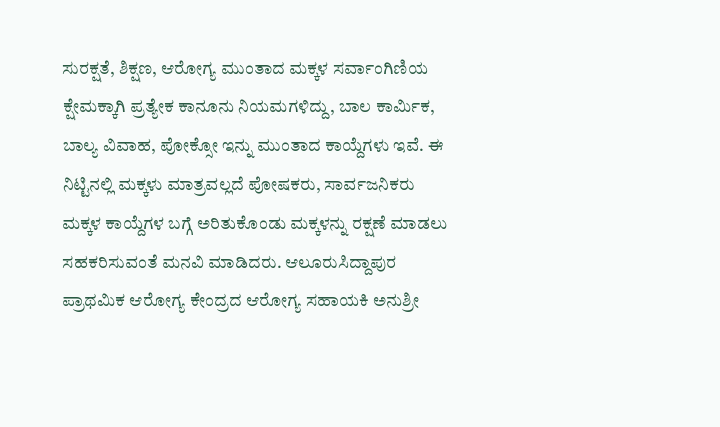ಸುರಕ್ಷತೆ, ಶಿಕ್ಷಣ, ಆರೋಗ್ಯ ಮುಂತಾದ ಮಕ್ಕಳ ಸರ್ವಾಂಗಿಣಿಯ ಕ್ಷೇಮಕ್ಕಾಗಿ ಪ್ರತ್ಯೇಕ ಕಾನೂನು ನಿಯಮಗಳಿದ್ದು, ಬಾಲ ಕಾರ್ಮಿಕ, ಬಾಲ್ಯ ವಿವಾಹ, ಪೋಕ್ಸೋ ಇನ್ನು ಮುಂತಾದ ಕಾಯ್ದೆಗಳು ಇವೆ. ಈ ನಿಟ್ಟಿನಲ್ಲಿ ಮಕ್ಕಳು ಮಾತ್ರವಲ್ಲದೆ ಪೋಷಕರು, ಸಾರ್ವಜನಿಕರು ಮಕ್ಕಳ ಕಾಯ್ದೆಗಳ ಬಗ್ಗೆ ಅರಿತುಕೊಂಡು ಮಕ್ಕಳನ್ನು ರಕ್ಷಣೆ ಮಾಡಲು ಸಹಕರಿಸುವಂತೆ ಮನವಿ ಮಾಡಿದರು. ಆಲೂರುಸಿದ್ದಾಪುರ ಪ್ರಾಥಮಿಕ ಆರೋಗ್ಯ ಕೇಂದ್ರದ ಆರೋಗ್ಯ ಸಹಾಯಕಿ ಅನುಶ್ರೀ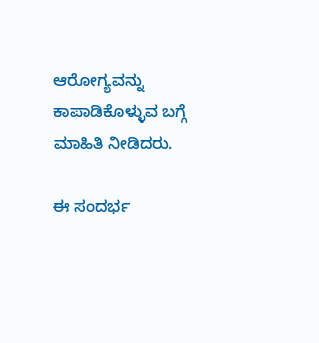ಆರೋಗ್ಯವನ್ನು ಕಾಪಾಡಿಕೊಳ್ಳುವ ಬಗ್ಗೆ ಮಾಹಿತಿ ನೀಡಿದರು.

ಈ ಸಂದರ್ಭ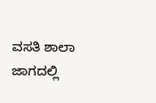ವಸತಿ ಶಾಲಾ ಜಾಗದಲ್ಲಿ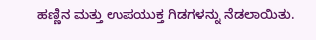ಹಣ್ಣಿನ ಮತ್ತು ಉಪಯುಕ್ತ ಗಿಡಗಳನ್ನು ನೆಡಲಾಯಿತು.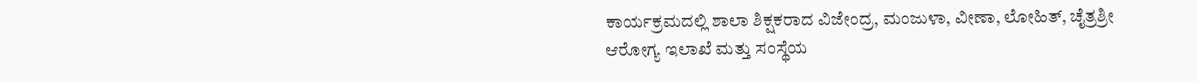ಕಾರ್ಯಕ್ರಮದಲ್ಲಿ ಶಾಲಾ ಶಿಕ್ಷಕರಾದ ವಿಜೇಂದ್ರ, ಮಂಜುಳಾ, ವೀಣಾ, ಲೋಹಿತ್, ಚೈತ್ರಶ್ರೀ ಆರೋಗ್ಯ ಇಲಾಖೆ ಮತ್ತು ಸಂಸ್ಥೆಯ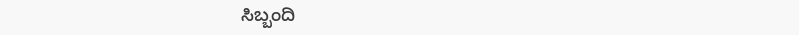ಸಿಬ್ಬಂದಿ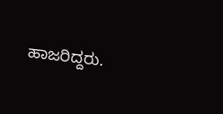ಹಾಜರಿದ್ದರು.